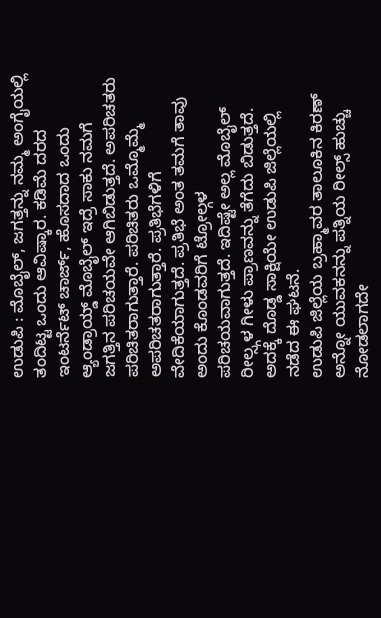ಉಡುಪಿ : ಮೊಬೈಲ್, ಜಗತ್ತನ್ನು ನಮ್ಮ ಅಂಗೈಯಲ್ಲಿ ತಂದಿಟ್ಟ ಒಂದು ಆವಿಷ್ಕಾರ. ಕಡಿಮೆ ದರದ ಇಂಟರ್ನೆಟ್ ಚಾರ್ಜ್, ಹೊಸದಾದ ಒಂದು ಆ್ಯಂಡ್ರಾಯ್ಡ್ ಮೊಬೈಲ್ ಇದ್ರೆ ಸಾಕು ನಮಗೆ ಜಗತ್ತಿನ ಪರಿಚಯವೇ ಆಗಿಬಿಡುತ್ತದೆ. ಅಪರಿಚತರು ಪರಿಚಿತರಾಗುತ್ತಾರೆ. ಪರಿಚಿತರು ಒಮ್ಮೊಮ್ಮೆ ಅಪರಿಚತರಾಗುತ್ತಾರೆ. ಪ್ರತಿಭೆಗಳಿಗೆ ವೇದಿಕೆಯಾಗುತ್ತದೆ. ಪ್ರತಿಭೆ ಅಂತ ತಮಗೆ ತಾವು ಅಂದು ಕೊಂಡವರಿಗೆ ಟ್ರೋಲ್ಗಳ ಪರಿಚಯವಾಗುತ್ತದೆ. ಇದಿಷ್ಟೇ ಅಲ್ಲ ಮೊಬೈಲ್ ರೀಲ್ಸ್ಗಳ ಗೀಳು ಪ್ರಾಣವನ್ನು ತೆಗೆದು ಬಿಡುತ್ತದೆ. ಅದಕ್ಕೆ ದೊಡ್ಡ ಸಾಕ್ಷಿಯೇ ಉಡುಪಿ ಜಿಲ್ಲೆಯಲ್ಲಿ ನಡೆದ ಈ ಘಟನೆ.
ಉಡುಪಿ ಜಿಲ್ಲೆಯ ಬ್ರಹ್ಮಾವರ ತಾಲೂಕಿನ ಕಿರಣ್ ಅನ್ನೋ ಯುವಕನನ್ನು ಪತ್ನಿಯ ರೀಲ್ಸ್ ಹುಚ್ಚು ನೋಡಲಾಗದೇ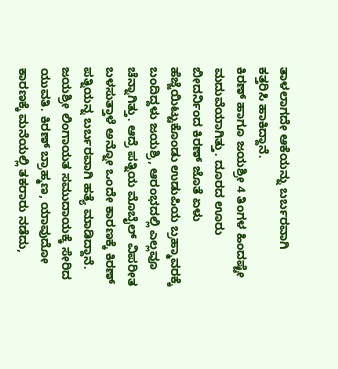ತಾಳಲಾಗದೇ ಆಕೆಯನ್ನು ಬರ್ಬರವಾಗಿ ಕತ್ತರಿಸಿ ಹಾಕಿದ್ದಾನೆ.
ಕಿರಣ್ ಹಾಗೂ ಜಯಶ್ರೀ 4 ತಿಂಗಳ ಹಿಂದಷ್ಟೇ ಮದುವೆಯಾಗಿತ್ತು. ದೂರದ ಊರು ಬೀದರ್ನಿಂದ ಕಿರಣ್ ಜೊತೆ ಏಳು ಹೆಜ್ಜೆಯಿಟ್ಟುಕೊಂಡು ಉಡುಪಿಯ ಬ್ರಹ್ಮಾವರಕ್ಕೆ ಬಂದಿದ್ದಳು ಜಯಶ್ರಿ, ಆರಂಭದಲ್ಲಿ ಎಲ್ಲವೂ ಚೆನ್ನಾಗಿತ್ತು. ಆದ್ರೆ ಪತ್ನಿಯ ಮೊಬೈಲ್ ವಿಪರೀತ ಬಳಸುತ್ತಾಳೆ ಅನ್ನೋ ಒಂದೇ ಕಾರಣಕ್ಕೆ ಕಿರಣ್ ಪತ್ನಿಯನ್ನ ಬರ್ಬರವಾಗಿ ಹತ್ಯೆ ಮಾಡಿದ್ದಾನೆ.
ಜಯಶ್ರೀ ಲಿಂಗಾಯತ ಸಮುದಾಯಕ್ಕೆ ಸೇರಿದ ಯುವತಿ. ಕಿರಣ್ ಬ್ರಾಹ್ಮಣ, ಯಾವುದೋ ಕಾರಣಕ್ಕೆ ಮನೆಯಲ್ಲಿ ತಕರಾರು ನಡೆದು,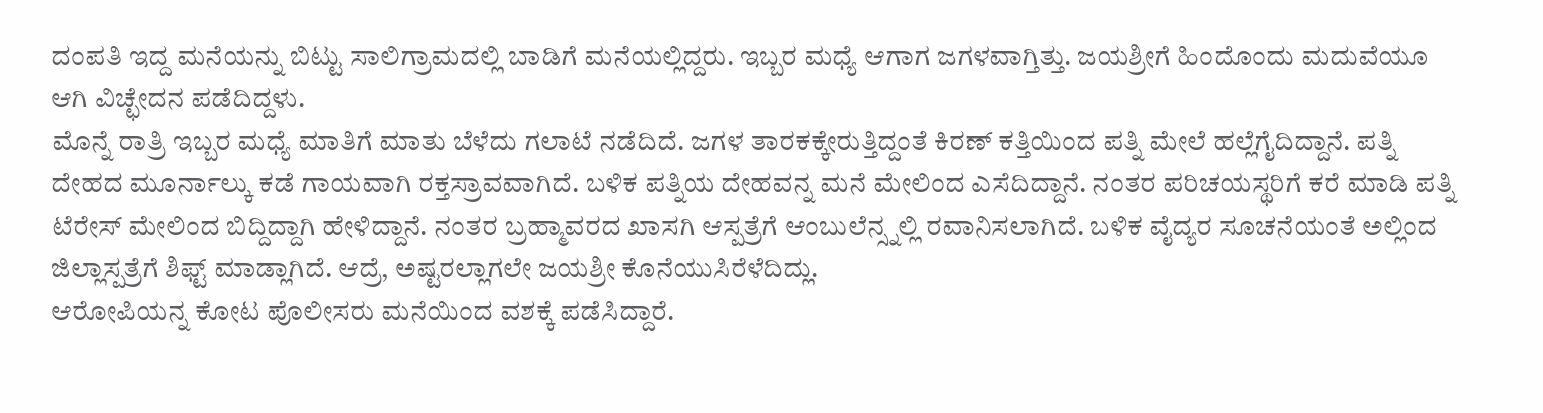ದಂಪತಿ ಇದ್ದ ಮನೆಯನ್ನು ಬಿಟ್ಟು ಸಾಲಿಗ್ರಾಮದಲ್ಲಿ ಬಾಡಿಗೆ ಮನೆಯಲ್ಲಿದ್ದರು. ಇಬ್ಬರ ಮಧ್ಯೆ ಆಗಾಗ ಜಗಳವಾಗ್ತಿತ್ತು. ಜಯಶ್ರೀಗೆ ಹಿಂದೊಂದು ಮದುವೆಯೂ ಆಗಿ ವಿಚ್ಛೇದನ ಪಡೆದಿದ್ದಳು.
ಮೊನ್ನೆ ರಾತ್ರಿ ಇಬ್ಬರ ಮಧ್ಯೆ ಮಾತಿಗೆ ಮಾತು ಬೆಳೆದು ಗಲಾಟೆ ನಡೆದಿದೆ. ಜಗಳ ತಾರಕಕ್ಕೇರುತ್ತಿದ್ದಂತೆ ಕಿರಣ್ ಕತ್ತಿಯಿಂದ ಪತ್ನಿ ಮೇಲೆ ಹಲ್ಲೆಗೈದಿದ್ದಾನೆ. ಪತ್ನಿ ದೇಹದ ಮೂರ್ನಾಲ್ಕು ಕಡೆ ಗಾಯವಾಗಿ ರಕ್ತಸ್ರಾವವಾಗಿದೆ. ಬಳಿಕ ಪತ್ನಿಯ ದೇಹವನ್ನ ಮನೆ ಮೇಲಿಂದ ಎಸೆದಿದ್ದಾನೆ. ನಂತರ ಪರಿಚಯಸ್ಥರಿಗೆ ಕರೆ ಮಾಡಿ ಪತ್ನಿ ಟೆರೇಸ್ ಮೇಲಿಂದ ಬಿದ್ದಿದ್ದಾಗಿ ಹೇಳಿದ್ದಾನೆ. ನಂತರ ಬ್ರಹ್ಮಾವರದ ಖಾಸಗಿ ಆಸ್ಪತ್ರೆಗೆ ಆಂಬುಲೆನ್ಸ್ನಲ್ಲಿ ರವಾನಿಸಲಾಗಿದೆ. ಬಳಿಕ ವೈದ್ಯರ ಸೂಚನೆಯಂತೆ ಅಲ್ಲಿಂದ ಜಿಲ್ಲಾಸ್ಪತ್ರೆಗೆ ಶಿಫ್ಟ್ ಮಾಡ್ಲಾಗಿದೆ. ಆದ್ರೆ, ಅಷ್ಟರಲ್ಲಾಗಲೇ ಜಯಶ್ರೀ ಕೊನೆಯುಸಿರೆಳೆದಿದ್ಲು.
ಆರೋಪಿಯನ್ನ ಕೋಟ ಪೊಲೀಸರು ಮನೆಯಿಂದ ವಶಕ್ಕೆ ಪಡೆಸಿದ್ದಾರೆ.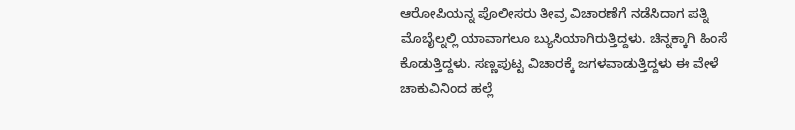ಆರೋಪಿಯನ್ನ ಪೊಲೀಸರು ತೀವ್ರ ವಿಚಾರಣೆಗೆ ನಡೆಸಿದಾಗ ಪತ್ನಿ ಮೊಬೈಲ್ನಲ್ಲಿ ಯಾವಾಗಲೂ ಬ್ಯುಸಿಯಾಗಿರುತ್ತಿದ್ದಳು. ಚಿನ್ನಕ್ಕಾಗಿ ಹಿಂಸೆ ಕೊಡುತ್ತಿದ್ದಳು. ಸಣ್ಣಪುಟ್ಟ ವಿಚಾರಕ್ಕೆ ಜಗಳವಾಡುತ್ತಿದ್ದಳು ಈ ವೇಳೆ ಚಾಕುವಿನಿಂದ ಹಲ್ಲೆ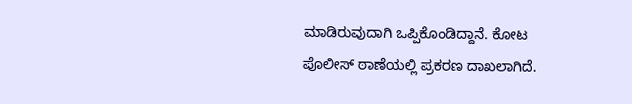ಮಾಡಿರುವುದಾಗಿ ಒಪ್ಪಿಕೊಂಡಿದ್ದಾನೆ. ಕೋಟ ಪೊಲೀಸ್ ಠಾಣೆಯಲ್ಲಿ ಪ್ರಕರಣ ದಾಖಲಾಗಿದೆ.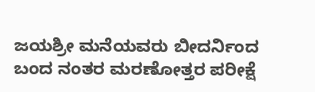ಜಯಶ್ರೀ ಮನೆಯವರು ಬೀದರ್ನಿಂದ ಬಂದ ನಂತರ ಮರಣೋತ್ತರ ಪರೀಕ್ಷೆ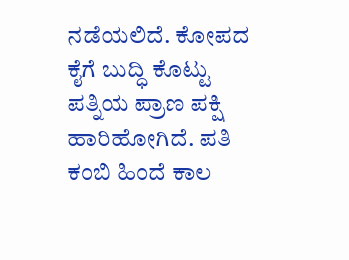ನಡೆಯಲಿದೆ. ಕೋಪದ ಕೈಗೆ ಬುದ್ಧಿ ಕೊಟ್ಟು ಪತ್ನಿಯ ಪ್ರಾಣ ಪಕ್ಷಿ ಹಾರಿಹೋಗಿದೆ. ಪತಿ ಕಂಬಿ ಹಿಂದೆ ಕಾಲ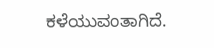ಕಳೆಯುವಂತಾಗಿದೆ.